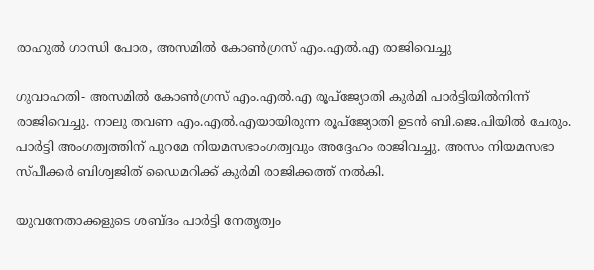രാഹുല്‍ ഗാന്ധി പോര, അസമില്‍ കോണ്‍ഗ്രസ് എം.എല്‍.എ രാജിവെച്ചു

ഗുവാഹതി- അസമില്‍ കോണ്‍ഗ്രസ് എം.എല്‍.എ രൂപ്ജ്യോതി കുര്‍മി പാര്‍ട്ടിയില്‍നിന്ന് രാജിവെച്ചു. നാലു തവണ എം.എല്‍.എയായിരുന്ന രൂപ്ജ്യോതി ഉടന്‍ ബി.ജെ.പിയില്‍ ചേരും. പാര്‍ട്ടി അംഗത്വത്തിന് പുറമേ നിയമസഭാംഗത്വവും അദ്ദേഹം രാജിവച്ചു. അസം നിയമസഭാ സ്പീക്കര്‍ ബിശ്വജിത് ഡൈമറിക്ക് കുര്‍മി രാജിക്കത്ത് നല്‍കി.

യുവനേതാക്കളുടെ ശബ്ദം പാര്‍ട്ടി നേതൃത്വം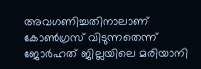അവഗണിച്ചതിനാലാണ് കോണ്‍ഗ്രസ് വിടുന്നതെന്ന് ജോര്‍ഹത് ജില്ലയിലെ മരിയാനി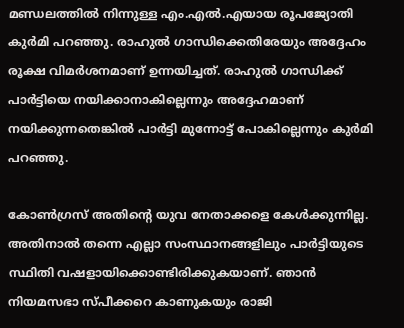മണ്ഡലത്തില്‍ നിന്നുള്ള എം.എല്‍.എയായ രൂപജ്യോതി കുര്‍മി പറഞ്ഞു. രാഹുല്‍ ഗാന്ധിക്കെതിരേയും അദ്ദേഹം രൂക്ഷ വിമര്‍ശനമാണ് ഉന്നയിച്ചത്. രാഹുല്‍ ഗാന്ധിക്ക് പാര്‍ട്ടിയെ നയിക്കാനാകില്ലെന്നും അദ്ദേഹമാണ് നയിക്കുന്നതെങ്കില്‍ പാര്‍ട്ടി മുന്നോട്ട് പോകില്ലെന്നും കുര്‍മി പറഞ്ഞു.

കോണ്‍ഗ്രസ് അതിന്റെ യുവ നേതാക്കളെ കേള്‍ക്കുന്നില്ല. അതിനാല്‍ തന്നെ എല്ലാ സംസ്ഥാനങ്ങളിലും പാര്‍ട്ടിയുടെ സ്ഥിതി വഷളായിക്കൊണ്ടിരിക്കുകയാണ്. ഞാന്‍ നിയമസഭാ സ്പീക്കറെ കാണുകയും രാജി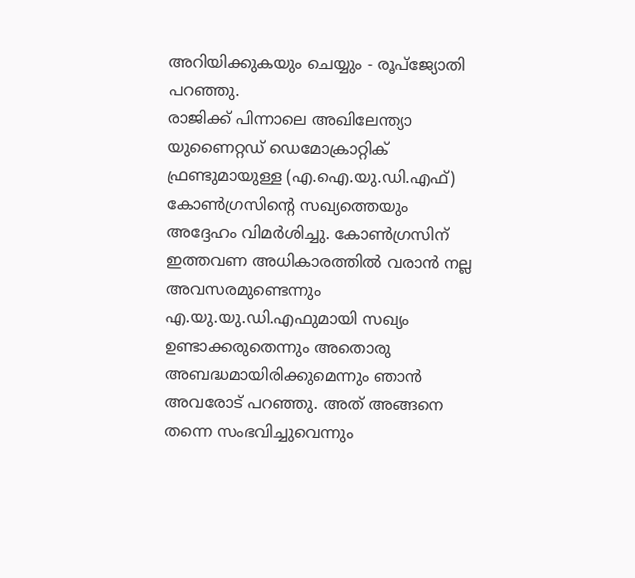അറിയിക്കുകയും ചെയ്യും - രൂപ്ജ്യോതി പറഞ്ഞു.
രാജിക്ക് പിന്നാലെ അഖിലേന്ത്യാ യുണൈറ്റഡ് ഡെമോക്രാറ്റിക് ഫ്രണ്ടുമായുള്ള (എ.ഐ.യു.ഡി.എഫ്) കോണ്‍ഗ്രസിന്റെ സഖ്യത്തെയും അദ്ദേഹം വിമര്‍ശിച്ചു. കോണ്‍ഗ്രസിന് ഇത്തവണ അധികാരത്തില്‍ വരാന്‍ നല്ല അവസരമുണ്ടെന്നും എ.യു.യു.ഡി.എഫുമായി സഖ്യം ഉണ്ടാക്കരുതെന്നും അതൊരു അബദ്ധമായിരിക്കുമെന്നും ഞാന്‍ അവരോട് പറഞ്ഞു. അത് അങ്ങനെ തന്നെ സംഭവിച്ചുവെന്നും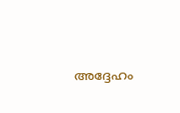അദ്ദേഹം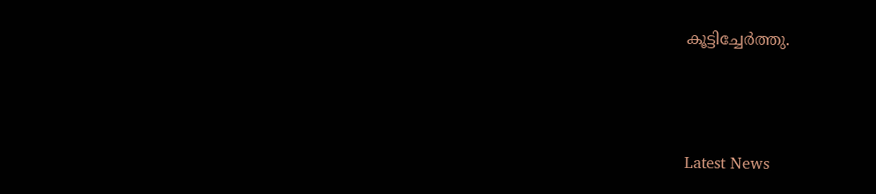കൂട്ടിച്ചേര്‍ത്തു.



Latest News